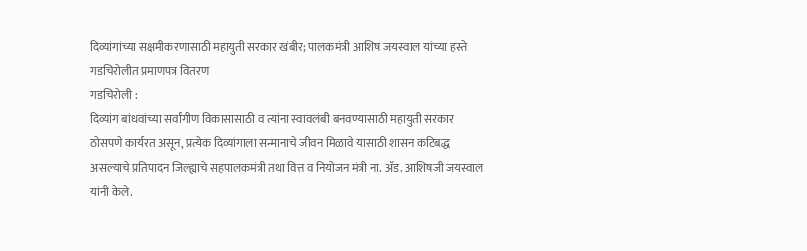दिव्यांगांच्या सक्षमीकरणासाठी महायुती सरकार खंबीर; पालकमंत्री आशिष जयस्वाल यांच्या हस्ते गडचिरोलीत प्रमाणपत्र वितरण
गडचिरोली :
दिव्यांग बांधवांच्या सर्वांगीण विकासासाठी व त्यांना स्वावलंबी बनवण्यासाठी महायुती सरकार ठोसपणे कार्यरत असून, प्रत्येक दिव्यांगाला सन्मानाचे जीवन मिळावे यासाठी शासन कटिबद्ध असल्याचे प्रतिपादन जिल्ह्याचे सहपालकमंत्री तथा वित्त व नियोजन मंत्री ना. ॲड. आशिषजी जयस्वाल यांनी केले.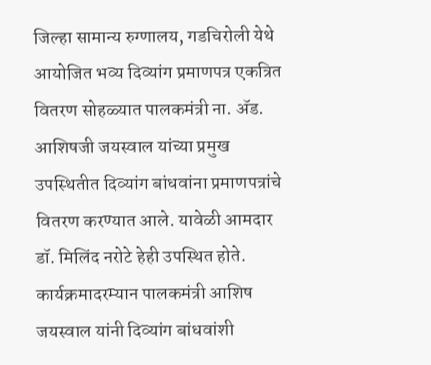जिल्हा सामान्य रुग्णालय, गडचिरोली येथे आयोजित भव्य दिव्यांग प्रमाणपत्र एकत्रित वितरण सोहळ्यात पालकमंत्री ना. ॲड. आशिषजी जयस्वाल यांच्या प्रमुख उपस्थितीत दिव्यांग बांधवांना प्रमाणपत्रांचे वितरण करण्यात आले. यावेळी आमदार डॉ. मिलिंद नरोटे हेही उपस्थित होते.
कार्यक्रमादरम्यान पालकमंत्री आशिष जयस्वाल यांनी दिव्यांग बांधवांशी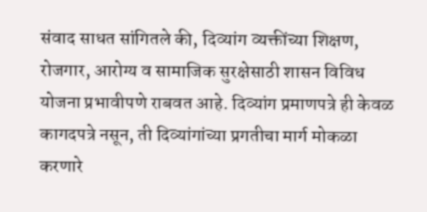संवाद साधत सांगितले की, दिव्यांग व्यक्तींच्या शिक्षण, रोजगार, आरोग्य व सामाजिक सुरक्षेसाठी शासन विविध योजना प्रभावीपणे राबवत आहे. दिव्यांग प्रमाणपत्रे ही केवळ कागदपत्रे नसून, ती दिव्यांगांच्या प्रगतीचा मार्ग मोकळा करणारे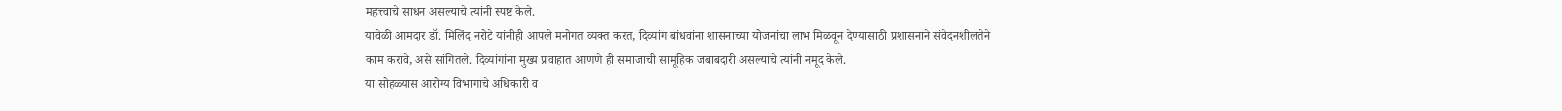महत्त्वाचे साधन असल्याचे त्यांनी स्पष्ट केले.
यावेळी आमदार डॉ. मिलिंद नरोटे यांनीही आपले मनोगत व्यक्त करत, दिव्यांग बांधवांना शासनाच्या योजनांचा लाभ मिळवून देण्यासाठी प्रशासनाने संवेदनशीलतेने काम करावे, असे सांगितले. दिव्यांगांना मुख्य प्रवाहात आणणे ही समाजाची सामूहिक जबाबदारी असल्याचे त्यांनी नमूद केले.
या सोहळ्यास आरोग्य विभागाचे अधिकारी व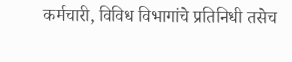कर्मचारी, विविध विभागांचे प्रतिनिधी तसेच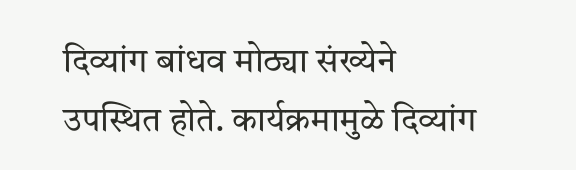दिव्यांग बांधव मोठ्या संख्येने उपस्थित होते. कार्यक्रमामुळे दिव्यांग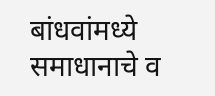बांधवांमध्ये समाधानाचे व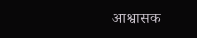आश्वासक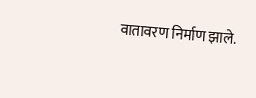वातावरण निर्माण झाले.